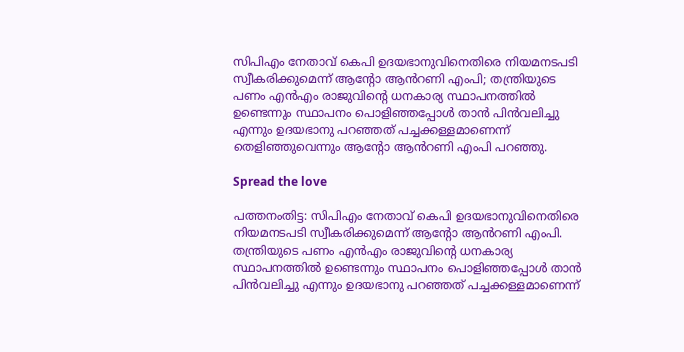സിപിഎം നേതാവ് കെപി ഉദയഭാനുവിനെതിരെ നിയമനടപടി സ്വീകരിക്കുമെന്ന് ആന്റോ ആൻറണി എംപി; തന്ത്രിയുടെ പണം എൻഎം രാജുവിന്റെ ധനകാര്യ സ്ഥാപനത്തില്‍ ഉണ്ടെന്നും സ്ഥാപനം പൊളിഞ്ഞപ്പോള്‍ താൻ പിൻവലിച്ചു എന്നും ഉദയഭാനു പറഞ്ഞത് പച്ചക്കള്ളമാണെന്ന് തെളിഞ്ഞുവെന്നും ആന്റോ ആൻറണി എംപി പറഞ്ഞു.

Spread the love

പത്തനംതിട്ട: സിപിഎം നേതാവ് കെപി ഉദയഭാനുവിനെതിരെ നിയമനടപടി സ്വീകരിക്കുമെന്ന് ആന്റോ ആൻറണി എംപി. തന്ത്രിയുടെ പണം എൻഎം രാജുവിന്റെ ധനകാര്യ സ്ഥാപനത്തില്‍ ഉണ്ടെന്നും സ്ഥാപനം പൊളിഞ്ഞപ്പോള്‍ താൻ പിൻവലിച്ചു എന്നും ഉദയഭാനു പറഞ്ഞത് പച്ചക്കള്ളമാണെന്ന്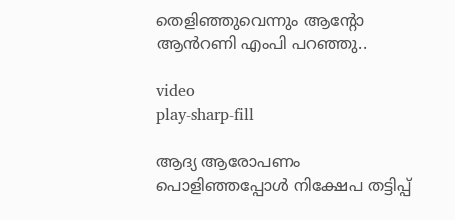തെളിഞ്ഞുവെന്നും ആന്റോ ആൻറണി എംപി പറഞ്ഞു..

video
play-sharp-fill

ആദ്യ ആരോപണം പൊളിഞ്ഞപ്പോള്‍ നിക്ഷേപ തട്ടിപ്പ്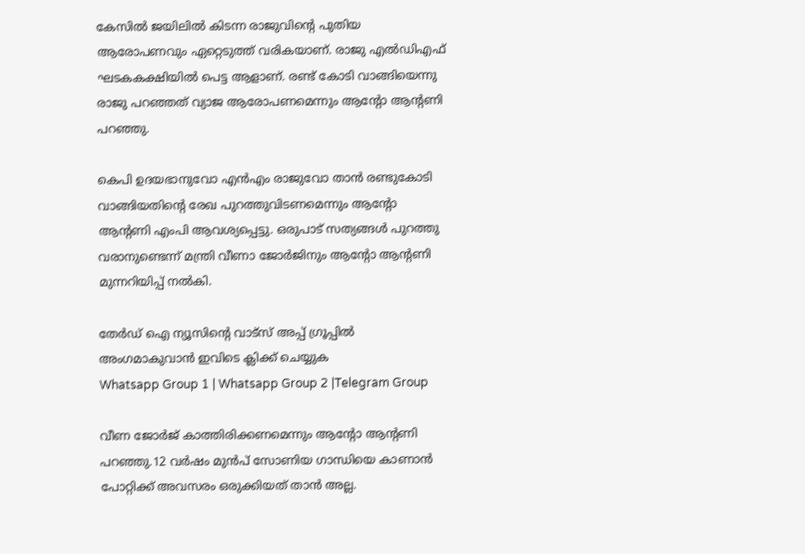കേസില്‍ ജയിലില്‍ കിടന്ന രാജുവിന്റെ പുതിയ ആരോപണവും ഏറ്റെടുത്ത് വരികയാണ്. രാജു എല്‍ഡിഎഫ് ഘടകകക്ഷിയില്‍ പെട്ട ആളാണ്. രണ്ട് കോടി വാങ്ങിയെന്നു രാജു പറഞ്ഞത് വ്യാജ ആരോപണമെന്നും ആൻ്റോ ആൻ്റണി പറഞ്ഞു.

കെപി ഉദയഭാനുവോ എൻഎം രാജുവോ താൻ രണ്ടുകോടി വാങ്ങിയതിന്റെ രേഖ പുറത്തുവിടണമെന്നും ആൻ്റോ ആൻ്റണി എംപി ആവശ്യപ്പെട്ടു. ഒരുപാട് സത്യങ്ങള്‍ പുറത്തു വരാനുണ്ടെന്ന് മന്ത്രി വീണാ ജോർജിനും ആൻ്റോ ആൻ്റണി മുന്നറിയിപ്പ് നല്‍കി.

തേർഡ് ഐ ന്യൂസിന്റെ വാട്സ് അപ്പ് ഗ്രൂപ്പിൽ അംഗമാകുവാൻ ഇവിടെ ക്ലിക്ക് ചെയ്യുക
Whatsapp Group 1 | Whatsapp Group 2 |Telegram Group

വീണ ജോർജ് കാത്തിരിക്കണമെന്നും ആൻ്റോ ആൻ്റണി പറഞ്ഞു.12 വർഷം മുൻപ് സോണിയ ഗാന്ധിയെ കാണാൻ പോറ്റിക്ക് അവസരം ഒരുക്കിയത് താൻ അല്ല.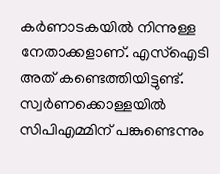കർണാടകയില്‍ നിന്നുള്ള നേതാക്കളാണ്. എസ്‌ഐടി അത് കണ്ടെത്തിയിട്ടുണ്ട്. സ്വർണക്കൊള്ളയില്‍ സിപിഎമ്മിന് പങ്കുണ്ടെന്നും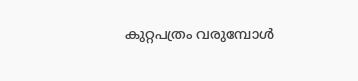കുറ്റപത്രം വരുമ്പോള്‍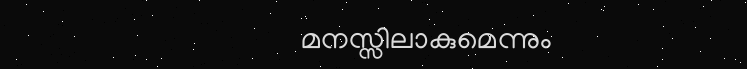മനസ്സിലാകുമെന്നും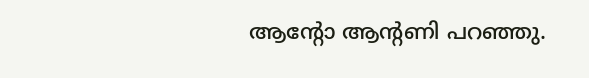ആൻ്റോ ആൻ്റണി പറഞ്ഞു.